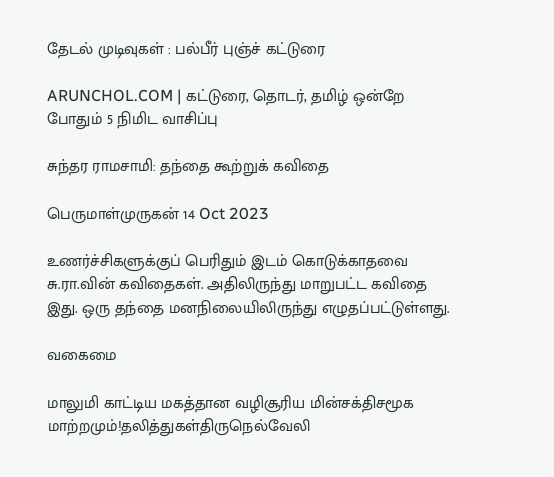தேடல் முடிவுகள் : பல்பீர் புஞ்ச் கட்டுரை

ARUNCHOL.COM | கட்டுரை, தொடர், தமிழ் ஒன்றே போதும் 5 நிமிட வாசிப்பு

சுந்தர ராமசாமி: தந்தை கூற்றுக் கவிதை

பெருமாள்முருகன் 14 Oct 2023

உணர்ச்சிகளுக்குப் பெரிதும் இடம் கொடுக்காதவை சு.ரா.வின் கவிதைகள். அதிலிருந்து மாறுபட்ட கவிதை இது. ஒரு தந்தை மனநிலையிலிருந்து எழுதப்பட்டுள்ளது.

வகைமை

மாலுமி காட்டிய மகத்தான வழிசூரிய மின்சக்திசமூக மாற்றமும்!தலித்துகள்திருநெல்வேலி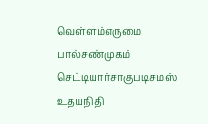வெள்ளம்எருமை பால்சண்முகம் செட்டியார்சாகுபடிசமஸ் உதயநிதி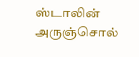ஸ்டாலின் அருஞ்சொல்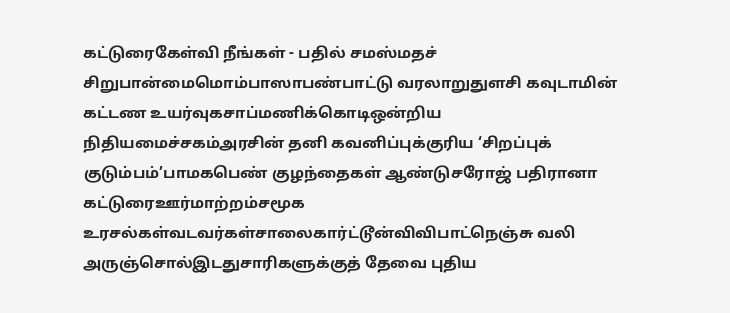கட்டுரைகேள்வி நீங்கள் - பதில் சமஸ்மதச் சிறுபான்மைமொம்பாஸாபண்பாட்டு வரலாறுதுளசி கவுடாமின் கட்டண உயர்வுகசாப்மணிக்கொடிஒன்றிய நிதியமைச்சகம்அரசின் தனி கவனிப்புக்குரிய ‘சிறப்புக் குடும்பம்’பாமகபெண் குழந்தைகள் ஆண்டுசரோஜ் பதிரானா கட்டுரைஊர்மாற்றம்சமூக உரசல்கள்வடவர்கள்சாலைகார்ட்டூன்விவிபாட்நெஞ்சு வலி அருஞ்சொல்இடதுசாரிகளுக்குத் தேவை புதிய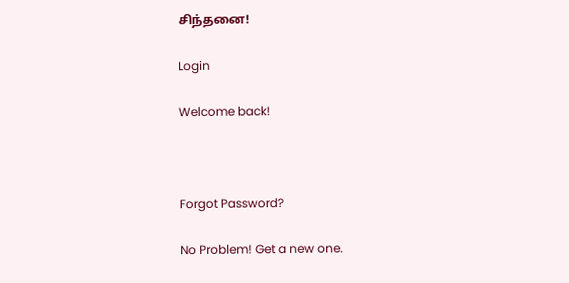சிந்தனை!

Login

Welcome back!



Forgot Password?

No Problem! Get a new one.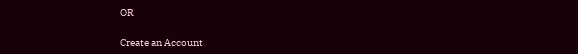OR

Create an Account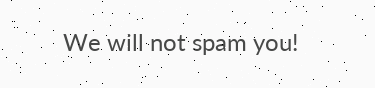We will not spam you!